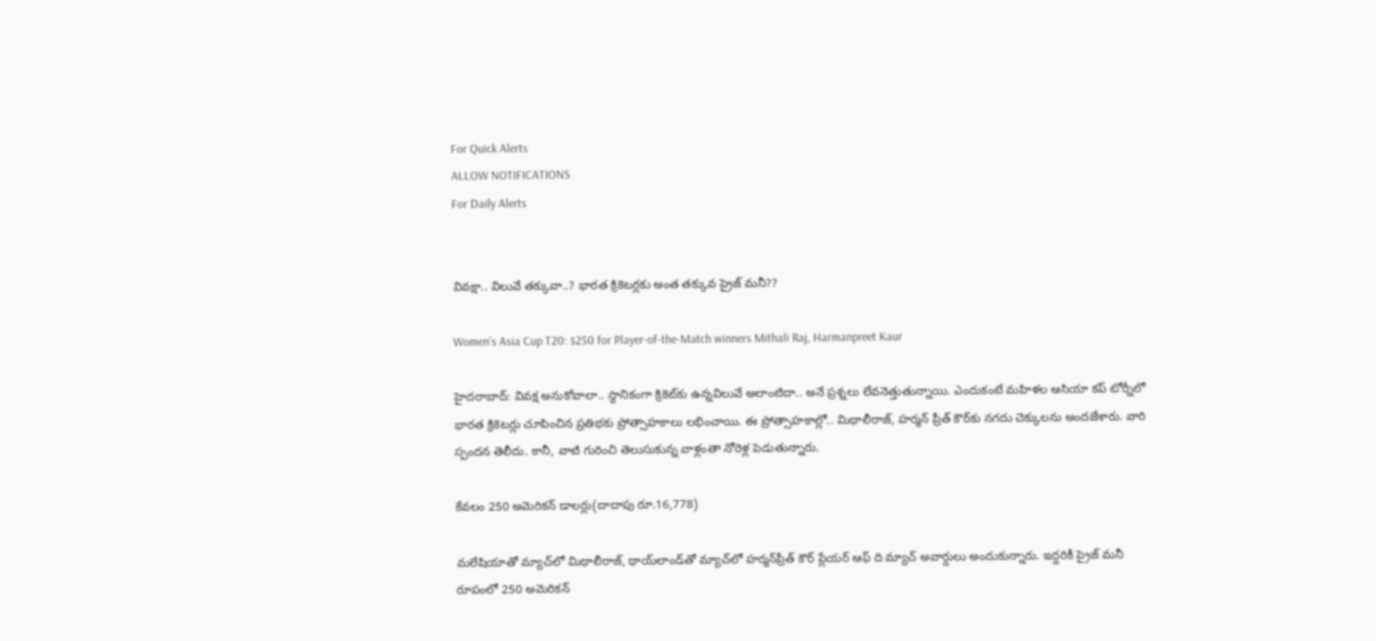For Quick Alerts
ALLOW NOTIFICATIONS
For Daily Alerts


వివక్షా.. విలువే తక్కువా..? భారత క్రికెటర్లకు అంత తక్కువ ప్రైజ్ మనీ??

Women’s Asia Cup T20: $250 for Player-of-the-Match winners Mithali Raj, Harmanpreet Kaur

హైదరాబాద్: వివక్ష అనుకోవాలా.. స్థానికంగా క్రికెట్‌కు ఉన్నవిలువే అలాంటిదా.. అనే ప్రశ్నలు లేవనెత్తుతున్నాయి. ఎందుకంటే మహిళల ఆసియా కప్ టోర్నీలో భారత క్రికెటర్లు చూపించిన ప్రతిభకు ప్రోత్సాహకాలు లభించాయి. ఈ ప్రోత్సాహకాల్లో.. మిథాలీరాజ్, హర్మన్ ప్రీత్ కౌర్‌కు నగదు చెక్కులను అందజేశారు. వారి స్పందన తెలీదు. కానీ, వాటి గురించి తెలుసుకున్న వాళ్లంతా నోరెళ్ల పెడుతున్నారు.

కేవలం 250 అమెరికన్ డాలర్లు(దాదాపు రూ.16,778)

మలేషియాతో మ్యాచ్‌లో మిథాలీరాజ్, థాయ్‌లాండ్‌తో మ్యాచ్‌లో హర్మన్‌ప్రీత్ కౌర్ ప్లేయర్ ఆఫ్ ది మ్యాచ్ అవార్డులు అందుకున్నారు. ఇద్దరికీ ప్రైజ్ మనీ రూపంలో 250 అమెరికన్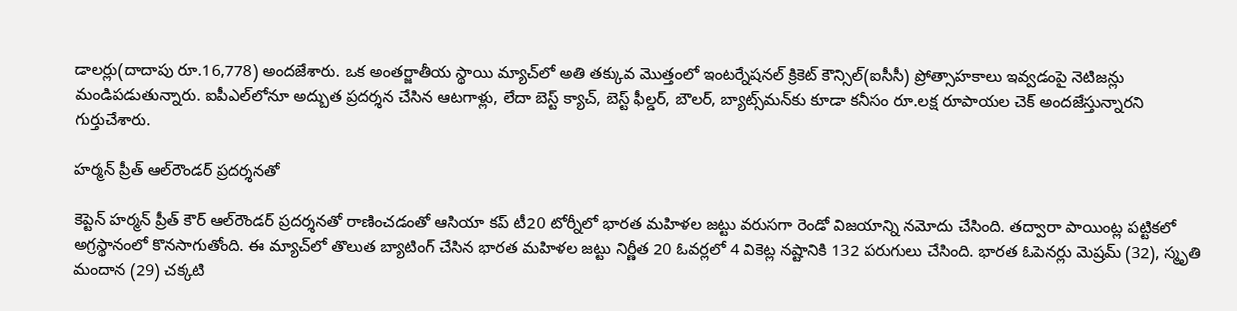డాలర్లు(దాదాపు రూ.16,778) అందజేశారు. ఒక అంతర్జాతీయ స్థాయి మ్యాచ్‌లో అతి తక్కువ మొత్తంలో ఇంటర్నేషనల్ క్రికెట్ కౌన్సిల్(ఐసీసీ) ప్రోత్సాహకాలు ఇవ్వడంపై నెటిజన్లు మండిపడుతున్నారు. ఐపీఎల్‌లోనూ అద్బుత ప్రదర్శన చేసిన ఆటగాళ్లు, లేదా బెస్ట్ క్యాచ్, బెస్ట్ ఫీల్డర్, బౌలర్, బ్యాట్స్‌మన్‌కు కూడా కనీసం రూ.లక్ష రూపాయల చెక్ అందజేస్తున్నారని గుర్తుచేశారు.

హర్మన్ ప్రీత్‌ ఆల్‌రౌండర్ ప్రదర్శనతో

కెప్టెన్ హర్మన్ ప్రీత్‌ కౌర్ ఆల్‌రౌండర్ ప్రదర్శనతో రాణించడంతో ఆసియా కప్‌ టీ20 టోర్నీలో భారత మహిళల జట్టు వరుసగా రెండో విజయాన్ని నమోదు చేసింది. తద్వారా పాయింట్ల పట్టికలో అగ్రస్థానంలో కొనసాగుతోంది. ఈ మ్యాచ్‌లో తొలుత బ్యాటింగ్ చేసిన భారత మహిళల జట్టు నిర్ణీత 20 ఓవర్లలో 4 వికెట్ల నష్టానికి 132 పరుగులు చేసింది. భారత ఓపెనర్లు మెష్రమ్ (32), స్మృతి మందాన (29) చక్కటి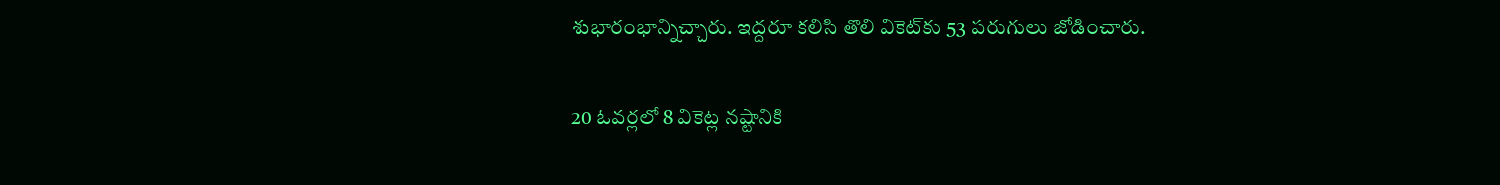శుభారంభాన్నిచ్చారు. ఇద్దరూ కలిసి తొలి వికెట్‌కు 53 పరుగులు జోడించారు.

20 ఓవర్లలో 8 వికెట్ల నష్టానికి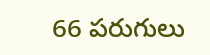66 పరుగులు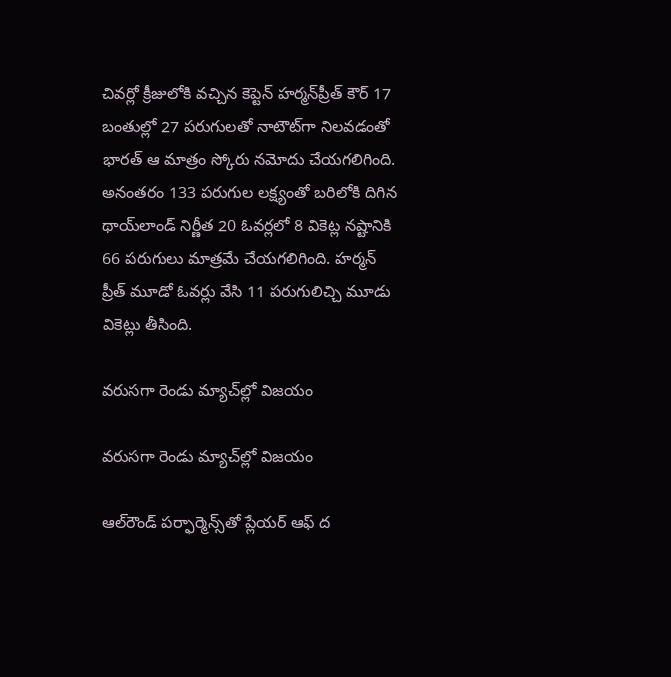చివర్లో క్రీజులోకి వచ్చిన కెప్టెన్‌ హర్మన్‌ప్రీత్‌ కౌర్‌ 17 బంతుల్లో 27 పరుగులతో నాటౌట్‌గా నిలవడంతో భారత్ ఆ మాత్రం స్కోరు నమోదు చేయగలిగింది. అనంతరం 133 పరుగుల లక్ష్యంతో బరిలోకి దిగిన థాయ్‌లాండ్ నిర్ణీత 20 ఓవర్లలో 8 వికెట్ల నష్టానికి 66 పరుగులు మాత్రమే చేయగలిగింది. హర్మన్ ప్రీత్ మూడో ఓవర్లు వేసి 11 పరుగులిచ్చి మూడు వికెట్లు తీసింది.

వరుసగా రెండు మ్యాచ్‌ల్లో విజయం

వరుసగా రెండు మ్యాచ్‌ల్లో విజయం

ఆల్‌రౌండ్ పర్ఫార్మెన్స్‌తో ప్లేయర్ ఆఫ్ ద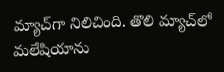మ్యాచ్‌గా నిలిచింది. తొలి మ్యాచ్‌లో మలేషియాను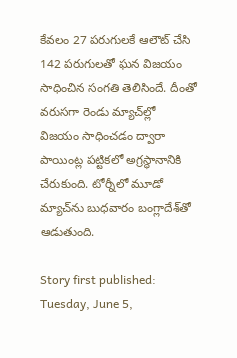కేవలం 27 పరుగులకే ఆలౌట్ చేసి 142 పరుగులతో ఘన విజయం సాధించిన సంగతి తెలిసిందే. దీంతో వరుసగా రెండు మ్యాచ్‌ల్లో విజయం సాధించడం ద్వారా పాయింట్ల పట్టికలో అగ్రస్థానానికి చేరుకుంది. టోర్నీలో మూడో మ్యాచ్‌ను బుధవారం బంగ్లాదేశ్‌తో ఆడుతుంది.

Story first published: Tuesday, June 5,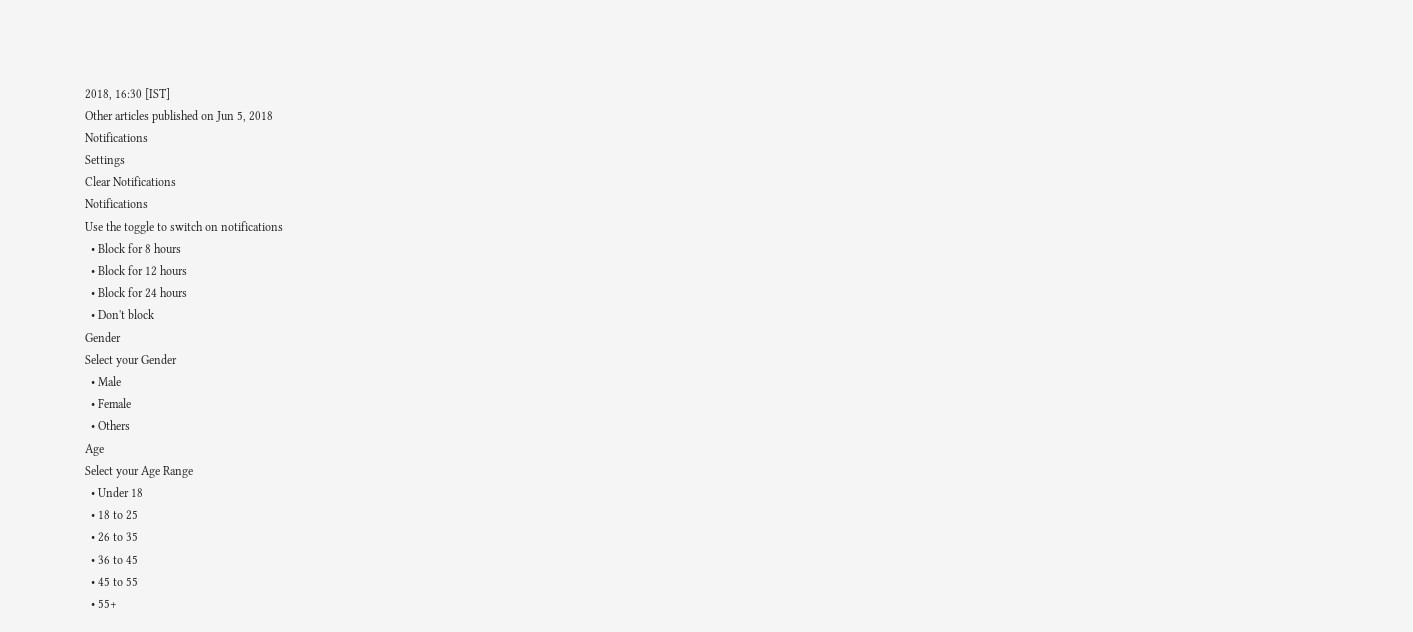2018, 16:30 [IST]
Other articles published on Jun 5, 2018
Notifications
Settings
Clear Notifications
Notifications
Use the toggle to switch on notifications
  • Block for 8 hours
  • Block for 12 hours
  • Block for 24 hours
  • Don't block
Gender
Select your Gender
  • Male
  • Female
  • Others
Age
Select your Age Range
  • Under 18
  • 18 to 25
  • 26 to 35
  • 36 to 45
  • 45 to 55
  • 55+